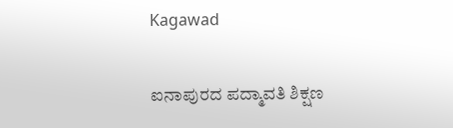Kagawad

ಐನಾಪುರದ ಪದ್ಮಾವತಿ ಶಿಕ್ಷಣ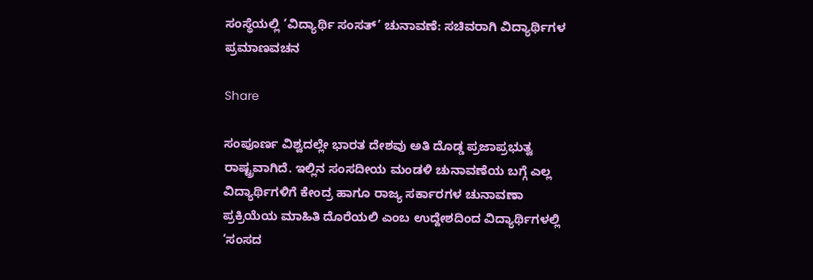ಸಂಸ್ಥೆಯಲ್ಲಿ ‘ವಿದ್ಯಾರ್ಥಿ ಸಂಸತ್’ ಚುನಾವಣೆ: ಸಚಿವರಾಗಿ ವಿದ್ಯಾರ್ಥಿಗಳ ಪ್ರಮಾಣವಚನ

Share

ಸಂಪೂರ್ಣ ವಿಶ್ವದಲ್ಲೇ ಭಾರತ ದೇಶವು ಅತಿ ದೊಡ್ಡ ಪ್ರಜಾಪ್ರಭುತ್ವ ರಾಷ್ಟ್ರವಾಗಿದೆ. ಇಲ್ಲಿನ ಸಂಸದೀಯ ಮಂಡಳಿ ಚುನಾವಣೆಯ ಬಗ್ಗೆ ಎಲ್ಲ ವಿದ್ಯಾರ್ಥಿಗಳಿಗೆ ಕೇಂದ್ರ ಹಾಗೂ ರಾಜ್ಯ ಸರ್ಕಾರಗಳ ಚುನಾವಣಾ ಪ್ರಕ್ರಿಯೆಯ ಮಾಹಿತಿ ದೊರೆಯಲಿ ಎಂಬ ಉದ್ದೇಶದಿಂದ ವಿದ್ಯಾರ್ಥಿಗಳಲ್ಲಿ ‘ಸಂಸದ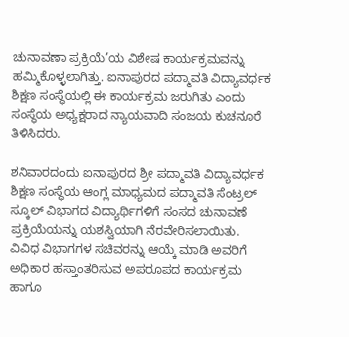ಚುನಾವಣಾ ಪ್ರಕ್ರಿಯೆ’ಯ ವಿಶೇಷ ಕಾರ್ಯಕ್ರಮವನ್ನು ಹಮ್ಮಿಕೊಳ್ಳಲಾಗಿತ್ತು. ಐನಾಪುರದ ಪದ್ಮಾವತಿ ವಿದ್ಯಾವರ್ಧಕ ಶಿಕ್ಷಣ ಸಂಸ್ಥೆಯಲ್ಲಿ ಈ ಕಾರ್ಯಕ್ರಮ ಜರುಗಿತು ಎಂದು ಸಂಸ್ಥೆಯ ಅಧ್ಯಕ್ಷರಾದ ನ್ಯಾಯವಾದಿ ಸಂಜಯ ಕುಚನೂರೆ ತಿಳಿಸಿದರು.

ಶನಿವಾರದಂದು ಐನಾಪುರದ ಶ್ರೀ ಪದ್ಮಾವತಿ ವಿದ್ಯಾವರ್ಧಕ ಶಿಕ್ಷಣ ಸಂಸ್ಥೆಯ ಆಂಗ್ಲ ಮಾಧ್ಯಮದ ಪದ್ಮಾವತಿ ಸೆಂಟ್ರಲ್ ಸ್ಕೂಲ್ ವಿಭಾಗದ ವಿದ್ಯಾರ್ಥಿಗಳಿಗೆ ಸಂಸದ ಚುನಾವಣೆ ಪ್ರಕ್ರಿಯೆಯನ್ನು ಯಶಸ್ವಿಯಾಗಿ ನೆರವೇರಿಸಲಾಯಿತು. ವಿವಿಧ ವಿಭಾಗಗಳ ಸಚಿವರನ್ನು ಆಯ್ಕೆ ಮಾಡಿ ಅವರಿಗೆ ಅಧಿಕಾರ ಹಸ್ತಾಂತರಿಸುವ ಅಪರೂಪದ ಕಾರ್ಯಕ್ರಮ ಹಾಗೂ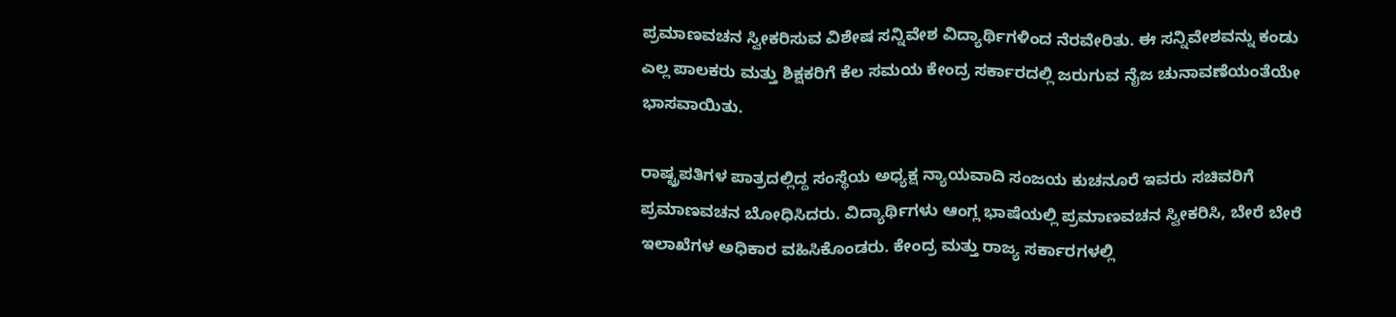ಪ್ರಮಾಣವಚನ ಸ್ವೀಕರಿಸುವ ವಿಶೇಷ ಸನ್ನಿವೇಶ ವಿದ್ಯಾರ್ಥಿಗಳಿಂದ ನೆರವೇರಿತು. ಈ ಸನ್ನಿವೇಶವನ್ನು ಕಂಡು ಎಲ್ಲ ಪಾಲಕರು ಮತ್ತು ಶಿಕ್ಷಕರಿಗೆ ಕೆಲ ಸಮಯ ಕೇಂದ್ರ ಸರ್ಕಾರದಲ್ಲಿ ಜರುಗುವ ನೈಜ ಚುನಾವಣೆಯಂತೆಯೇ ಭಾಸವಾಯಿತು.

ರಾಷ್ಟ್ರಪತಿಗಳ ಪಾತ್ರದಲ್ಲಿದ್ದ ಸಂಸ್ಥೆಯ ಅಧ್ಯಕ್ಷ ನ್ಯಾಯವಾದಿ ಸಂಜಯ ಕುಚನೂರೆ ಇವರು ಸಚಿವರಿಗೆ ಪ್ರಮಾಣವಚನ ಬೋಧಿಸಿದರು. ವಿದ್ಯಾರ್ಥಿಗಳು ಆಂಗ್ಲ ಭಾಷೆಯಲ್ಲಿ ಪ್ರಮಾಣವಚನ ಸ್ವೀಕರಿಸಿ, ಬೇರೆ ಬೇರೆ ಇಲಾಖೆಗಳ ಅಧಿಕಾರ ವಹಿಸಿಕೊಂಡರು. ಕೇಂದ್ರ ಮತ್ತು ರಾಜ್ಯ ಸರ್ಕಾರಗಳಲ್ಲಿ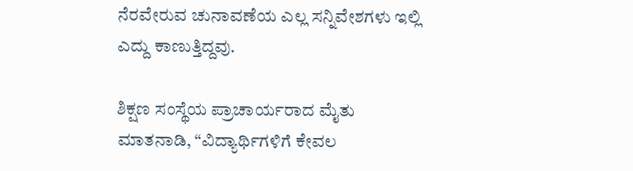ನೆರವೇರುವ ಚುನಾವಣೆಯ ಎಲ್ಲ ಸನ್ನಿವೇಶಗಳು ಇಲ್ಲಿ ಎದ್ದು ಕಾಣುತ್ತಿದ್ದವು.

ಶಿಕ್ಷಣ ಸಂಸ್ಥೆಯ ಪ್ರಾಚಾರ್ಯರಾದ ಮೈತು ಮಾತನಾಡಿ, “ವಿದ್ಯಾರ್ಥಿಗಳಿಗೆ ಕೇವಲ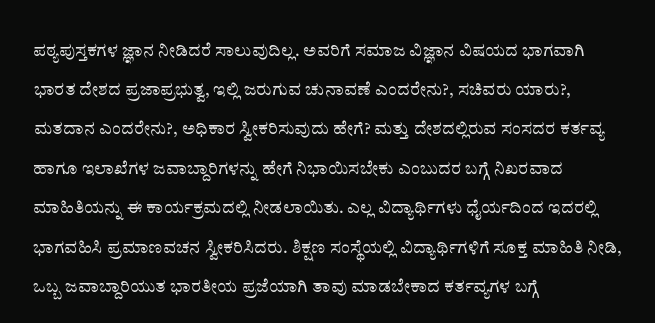ಪಠ್ಯಪುಸ್ತಕಗಳ ಜ್ಞಾನ ನೀಡಿದರೆ ಸಾಲುವುದಿಲ್ಲ. ಅವರಿಗೆ ಸಮಾಜ ವಿಜ್ಞಾನ ವಿಷಯದ ಭಾಗವಾಗಿ ಭಾರತ ದೇಶದ ಪ್ರಜಾಪ್ರಭುತ್ವ, ಇಲ್ಲಿ ಜರುಗುವ ಚುನಾವಣೆ ಎಂದರೇನು?, ಸಚಿವರು ಯಾರು?, ಮತದಾನ ಎಂದರೇನು?, ಅಧಿಕಾರ ಸ್ವೀಕರಿಸುವುದು ಹೇಗೆ? ಮತ್ತು ದೇಶದಲ್ಲಿರುವ ಸಂಸದರ ಕರ್ತವ್ಯ ಹಾಗೂ ಇಲಾಖೆಗಳ ಜವಾಬ್ದಾರಿಗಳನ್ನು ಹೇಗೆ ನಿಭಾಯಿಸಬೇಕು ಎಂಬುದರ ಬಗ್ಗೆ ನಿಖರವಾದ ಮಾಹಿತಿಯನ್ನು ಈ ಕಾರ್ಯಕ್ರಮದಲ್ಲಿ ನೀಡಲಾಯಿತು. ಎಲ್ಲ ವಿದ್ಯಾರ್ಥಿಗಳು ಧೈರ್ಯದಿಂದ ಇದರಲ್ಲಿ ಭಾಗವಹಿಸಿ ಪ್ರಮಾಣವಚನ ಸ್ವೀಕರಿಸಿದರು. ಶಿಕ್ಷಣ ಸಂಸ್ಥೆಯಲ್ಲಿ ವಿದ್ಯಾರ್ಥಿಗಳಿಗೆ ಸೂಕ್ತ ಮಾಹಿತಿ ನೀಡಿ, ಒಬ್ಬ ಜವಾಬ್ದಾರಿಯುತ ಭಾರತೀಯ ಪ್ರಜೆಯಾಗಿ ತಾವು ಮಾಡಬೇಕಾದ ಕರ್ತವ್ಯಗಳ ಬಗ್ಗೆ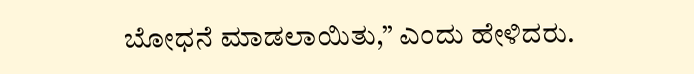ಬೋಧನೆ ಮಾಡಲಾಯಿತು,” ಎಂದು ಹೇಳಿದರು.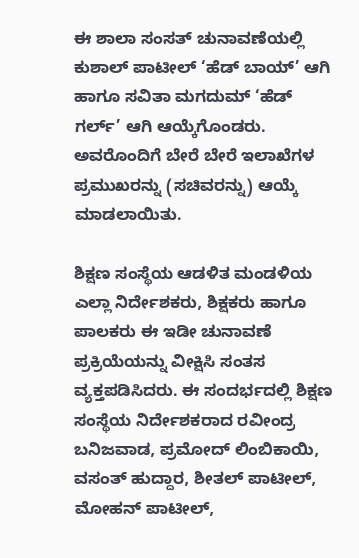ಈ ಶಾಲಾ ಸಂಸತ್ ಚುನಾವಣೆಯಲ್ಲಿ ಕುಶಾಲ್ ಪಾಟೀಲ್ ‘ಹೆಡ್ ಬಾಯ್’ ಆಗಿ ಹಾಗೂ ಸವಿತಾ ಮಗದುಮ್ ‘ಹೆಡ್ ಗರ್ಲ್’ ಆಗಿ ಆಯ್ಕೆಗೊಂಡರು. ಅವರೊಂದಿಗೆ ಬೇರೆ ಬೇರೆ ಇಲಾಖೆಗಳ ಪ್ರಮುಖರನ್ನು (ಸಚಿವರನ್ನು) ಆಯ್ಕೆ ಮಾಡಲಾಯಿತು.

ಶಿಕ್ಷಣ ಸಂಸ್ಥೆಯ ಆಡಳಿತ ಮಂಡಳಿಯ ಎಲ್ಲಾ ನಿರ್ದೇಶಕರು, ಶಿಕ್ಷಕರು ಹಾಗೂ ಪಾಲಕರು ಈ ಇಡೀ ಚುನಾವಣೆ ಪ್ರಕ್ರಿಯೆಯನ್ನು ವೀಕ್ಷಿಸಿ ಸಂತಸ ವ್ಯಕ್ತಪಡಿಸಿದರು. ಈ ಸಂದರ್ಭದಲ್ಲಿ ಶಿಕ್ಷಣ ಸಂಸ್ಥೆಯ ನಿರ್ದೇಶಕರಾದ ರವೀಂದ್ರ ಬನಿಜವಾಡ, ಪ್ರಮೋದ್ ಲಿಂಬಿಕಾಯಿ, ವಸಂತ್ ಹುದ್ದಾರ, ಶೀತಲ್ ಪಾಟೀಲ್, ಮೋಹನ್ ಪಾಟೀಲ್,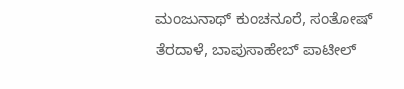ಮಂಜುನಾಥ್ ಕುಂಚನೂರೆ, ಸಂತೋಷ್ ತೆರದಾಳೆ, ಬಾಪುಸಾಹೇಬ್ ಪಾಟೀಲ್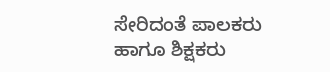ಸೇರಿದಂತೆ ಪಾಲಕರು ಹಾಗೂ ಶಿಕ್ಷಕರು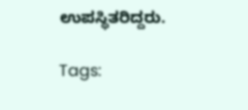ಉಪಸ್ಥಿತರಿದ್ದರು.

Tags: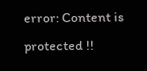error: Content is protected !!